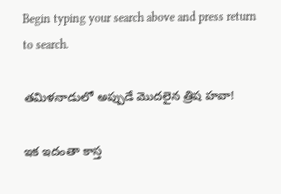Begin typing your search above and press return to search.

తమిళనాడులో అప్పుడే మొదలైన త్రిష హవా!

ఇక ఇదంతా కాస్త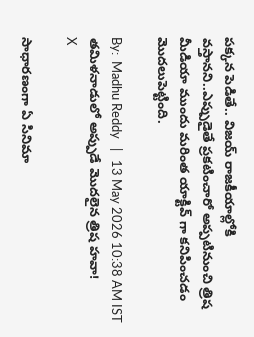పక్కన పెడితే.. విజయ్ రాజకీయాల్లోకి వస్తానని..ఎప్పుడైతే ప్రకటించారో అప్పటినుంచి త్రిష మీడియా ముందు మరింత యాక్టివ్ గా కనిపించడం మొదలుపెట్టింది.

By:  Madhu Reddy   |   13 May 2026 10:38 AM IST
తమిళనాడులో అప్పుడే మొదలైన త్రిష హవా!
X

సాధారణంగా ఏ సినిమా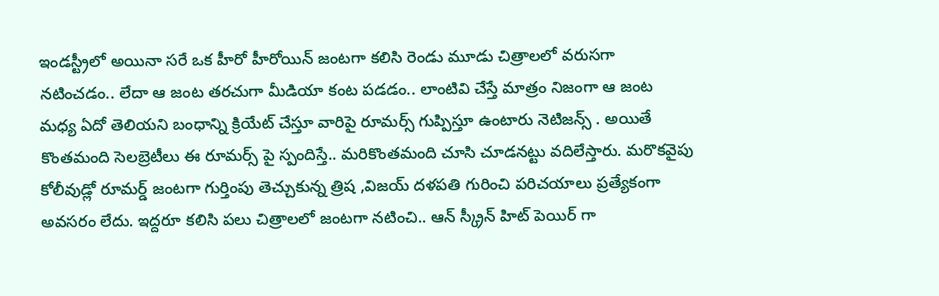ఇండస్ట్రీలో అయినా సరే ఒక హీరో హీరోయిన్ జంటగా కలిసి రెండు మూడు చిత్రాలలో వరుసగా నటించడం.. లేదా ఆ జంట తరచుగా మీడియా కంట పడడం.. లాంటివి చేస్తే మాత్రం నిజంగా ఆ జంట మధ్య ఏదో తెలియని బంధాన్ని క్రియేట్ చేస్తూ వారిపై రూమర్స్ గుప్పిస్తూ ఉంటారు నెటిజన్స్ . అయితే కొంతమంది సెలబ్రెటీలు ఈ రూమర్స్ పై స్పందిస్తే.. మరికొంతమంది చూసి చూడనట్టు వదిలేస్తారు. మరొకవైపు కోలీవుడ్లో రూమర్డ్ జంటగా గుర్తింపు తెచ్చుకున్న త్రిష ,విజయ్ దళపతి గురించి పరిచయాలు ప్రత్యేకంగా అవసరం లేదు. ఇద్దరూ కలిసి పలు చిత్రాలలో జంటగా నటించి.. ఆన్ స్క్రీన్ హిట్ పెయిర్ గా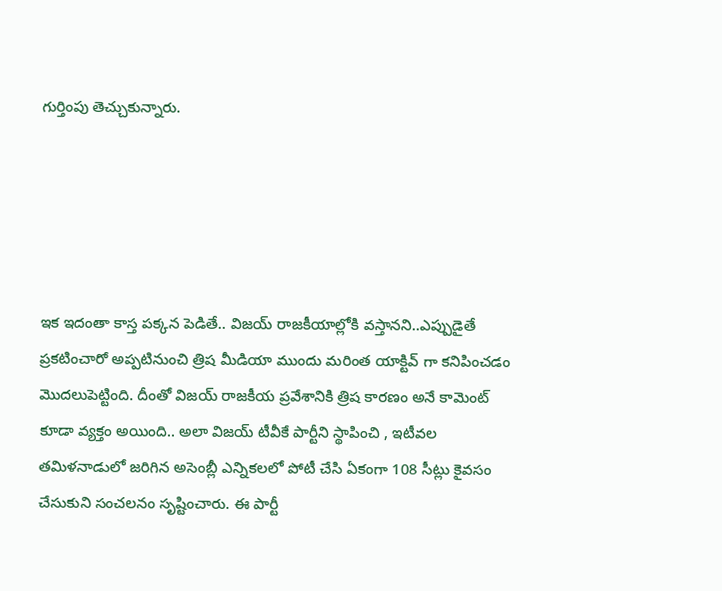గుర్తింపు తెచ్చుకున్నారు.





ఇక ఇదంతా కాస్త పక్కన పెడితే.. విజయ్ రాజకీయాల్లోకి వస్తానని..ఎప్పుడైతే ప్రకటించారో అప్పటినుంచి త్రిష మీడియా ముందు మరింత యాక్టివ్ గా కనిపించడం మొదలుపెట్టింది. దీంతో విజయ్ రాజకీయ ప్రవేశానికి త్రిష కారణం అనే కామెంట్ కూడా వ్యక్తం అయింది.. అలా విజయ్ టీవీకే పార్టీని స్థాపించి , ఇటీవల తమిళనాడులో జరిగిన అసెంబ్లీ ఎన్నికలలో పోటీ చేసి ఏకంగా 108 సీట్లు కైవసం చేసుకుని సంచలనం సృష్టించారు. ఈ పార్టీ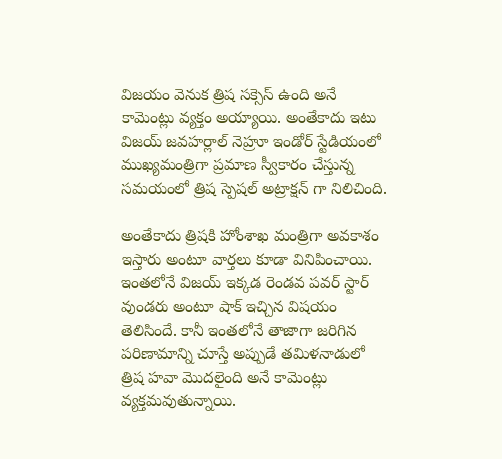విజయం వెనుక త్రిష సక్సెస్ ఉంది అనే కామెంట్లు వ్యక్తం అయ్యాయి. అంతేకాదు ఇటు విజయ్ జవహర్లాల్ నెహ్రూ ఇండోర్ స్టేడియంలో ముఖ్యమంత్రిగా ప్రమాణ స్వీకారం చేస్తున్న సమయంలో త్రిష స్పెషల్ అట్రాక్షన్ గా నిలిచింది.

అంతేకాదు త్రిషకి హోంశాఖ మంత్రిగా అవకాశం ఇస్తారు అంటూ వార్తలు కూడా వినిపించాయి. ఇంతలోనే విజయ్ ఇక్కడ రెండవ పవర్ స్టార్ వుండరు అంటూ షాక్ ఇచ్చిన విషయం తెలిసిందే. కానీ ఇంతలోనే తాజాగా జరిగిన పరిణామాన్ని చూస్తే అప్పుడే తమిళనాడులో త్రిష హవా మొదలైంది అనే కామెంట్లు వ్యక్తమవుతున్నాయి.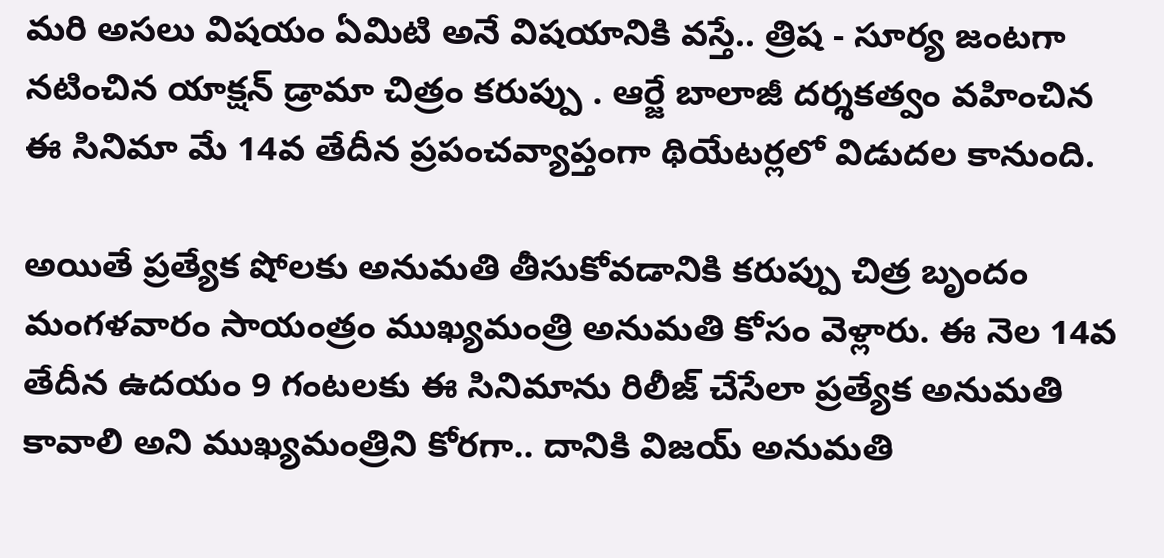మరి అసలు విషయం ఏమిటి అనే విషయానికి వస్తే.. త్రిష - సూర్య జంటగా నటించిన యాక్షన్ డ్రామా చిత్రం కరుప్పు . ఆర్జే బాలాజీ దర్శకత్వం వహించిన ఈ సినిమా మే 14వ తేదీన ప్రపంచవ్యాప్తంగా థియేటర్లలో విడుదల కానుంది.

అయితే ప్రత్యేక షోలకు అనుమతి తీసుకోవడానికి కరుప్పు చిత్ర బృందం మంగళవారం సాయంత్రం ముఖ్యమంత్రి అనుమతి కోసం వెళ్లారు. ఈ నెల 14వ తేదీన ఉదయం 9 గంటలకు ఈ సినిమాను రిలీజ్ చేసేలా ప్రత్యేక అనుమతి కావాలి అని ముఖ్యమంత్రిని కోరగా.. దానికి విజయ్ అనుమతి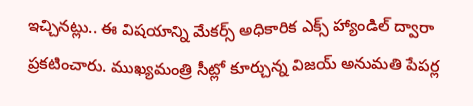ఇచ్చినట్లు.. ఈ విషయాన్ని మేకర్స్ అధికారిక ఎక్స్ హ్యాండిల్ ద్వారా ప్రకటించారు. ముఖ్యమంత్రి సీట్లో కూర్చున్న విజయ్ అనుమతి పేపర్ల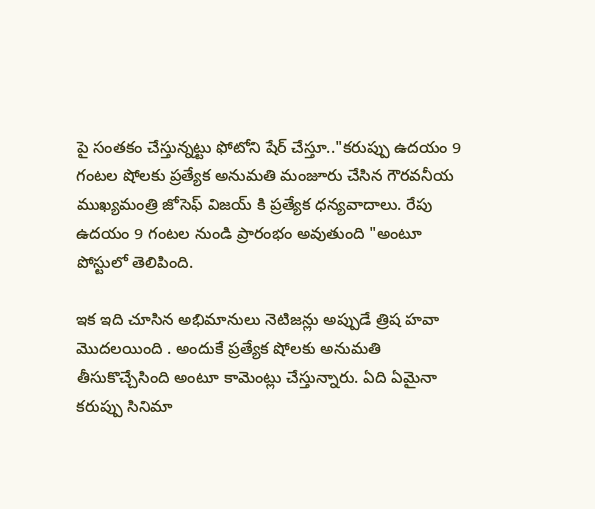పై సంతకం చేస్తున్నట్టు ఫోటోని షేర్ చేస్తూ.."కరుప్పు ఉదయం 9 గంటల షోలకు ప్రత్యేక అనుమతి మంజూరు చేసిన గౌరవనీయ ముఖ్యమంత్రి జోసెఫ్ విజయ్ కి ప్రత్యేక ధన్యవాదాలు. రేపు ఉదయం 9 గంటల నుండి ప్రారంభం అవుతుంది "అంటూ పోస్టులో తెలిపింది.

ఇక ఇది చూసిన అభిమానులు నెటిజన్లు అప్పుడే త్రిష హవా మొదలయింది . అందుకే ప్రత్యేక షోలకు అనుమతి తీసుకొచ్చేసింది అంటూ కామెంట్లు చేస్తున్నారు. ఏది ఏమైనా కరుప్పు సినిమా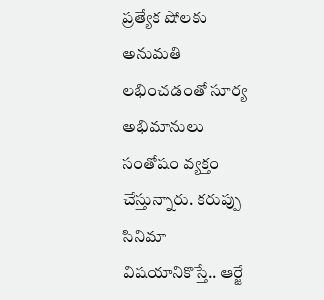ప్రత్యేక షోలకు అనుమతి లభించడంతో సూర్య అభిమానులు సంతోషం వ్యక్తం చేస్తున్నారు. కరుప్పు సినిమా విషయానికొస్తే.. ఆర్జే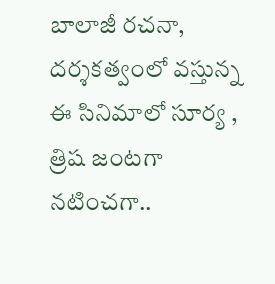బాలాజీ రచనా, దర్శకత్వంలో వస్తున్న ఈ సినిమాలో సూర్య , త్రిష జంటగా నటించగా..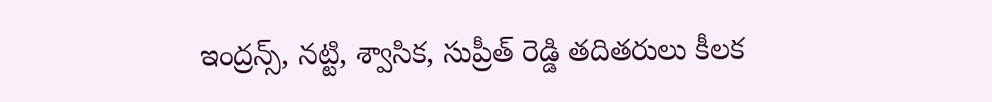ఇంద్రన్స్, నట్టి, శ్వాసిక, సుప్రీత్ రెడ్డి తదితరులు కీలక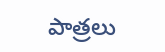పాత్రలు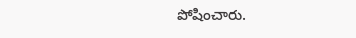పోషించారు.